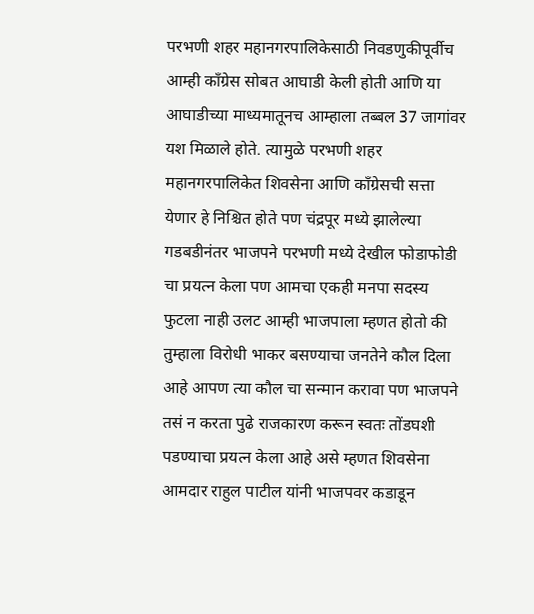परभणी शहर महानगरपालिकेसाठी निवडणुकीपूर्वीच आम्ही काँग्रेस सोबत आघाडी केली होती आणि या आघाडीच्या माध्यमातूनच आम्हाला तब्बल 37 जागांवर यश मिळाले होते. त्यामुळे परभणी शहर महानगरपालिकेत शिवसेना आणि काँग्रेसची सत्ता येणार हे निश्चित होते पण चंद्रपूर मध्ये झालेल्या गडबडीनंतर भाजपने परभणी मध्ये देखील फोडाफोडी चा प्रयत्न केला पण आमचा एकही मनपा सदस्य फुटला नाही उलट आम्ही भाजपाला म्हणत होतो की तुम्हाला विरोधी भाकर बसण्याचा जनतेने कौल दिला आहे आपण त्या कौल चा सन्मान करावा पण भाजपने तसं न करता पुढे राजकारण करून स्वतः तोंडघशी पडण्याचा प्रयत्न केला आहे असे म्हणत शिवसेना आमदार राहुल पाटील यांनी भाजपवर कडाडून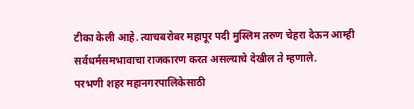टीका केली आहे. त्याचबरोबर महापूर पदी मुस्लिम तरुण चेहरा देऊन आम्ही सर्वधर्मसमभावाचा राजकारण करत असल्याचे देखील ते म्हणाले.
परभणी शहर महानगरपालिकेसाठी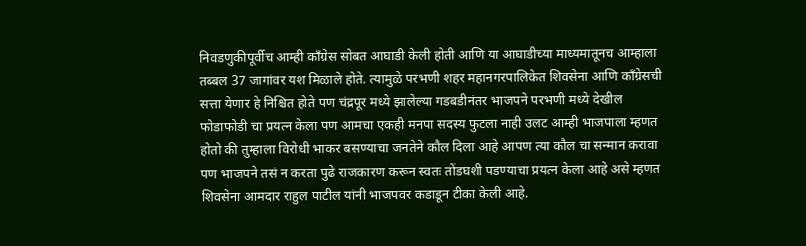निवडणुकीपूर्वीच आम्ही काँग्रेस सोबत आघाडी केली होती आणि या आघाडीच्या माध्यमातूनच आम्हाला तब्बल 37 जागांवर यश मिळाले होते. त्यामुळे परभणी शहर महानगरपालिकेत शिवसेना आणि काँग्रेसची सत्ता येणार हे निश्चित होते पण चंद्रपूर मध्ये झालेल्या गडबडीनंतर भाजपने परभणी मध्ये देखील फोडाफोडी चा प्रयत्न केला पण आमचा एकही मनपा सदस्य फुटला नाही उलट आम्ही भाजपाला म्हणत होतो की तुम्हाला विरोधी भाकर बसण्याचा जनतेने कौल दिला आहे आपण त्या कौल चा सन्मान करावा पण भाजपने तसं न करता पुढे राजकारण करून स्वतः तोंडघशी पडण्याचा प्रयत्न केला आहे असे म्हणत शिवसेना आमदार राहुल पाटील यांनी भाजपवर कडाडून टीका केली आहे.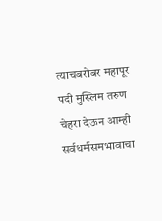त्याचबरोबर महापूर पदी मुस्लिम तरुण चेहरा देऊन आम्ही सर्वधर्मसमभावाचा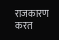राजकारण करत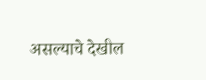असल्याचे देखील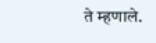ते म्हणाले.